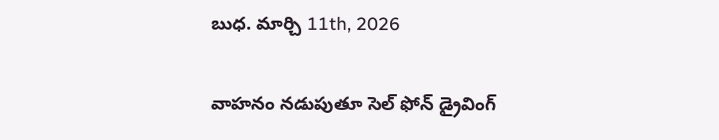బుధ. మార్చి 11th, 2026

వాహనం నడుపుతూ సెల్ ఫోన్ డ్రైవింగ్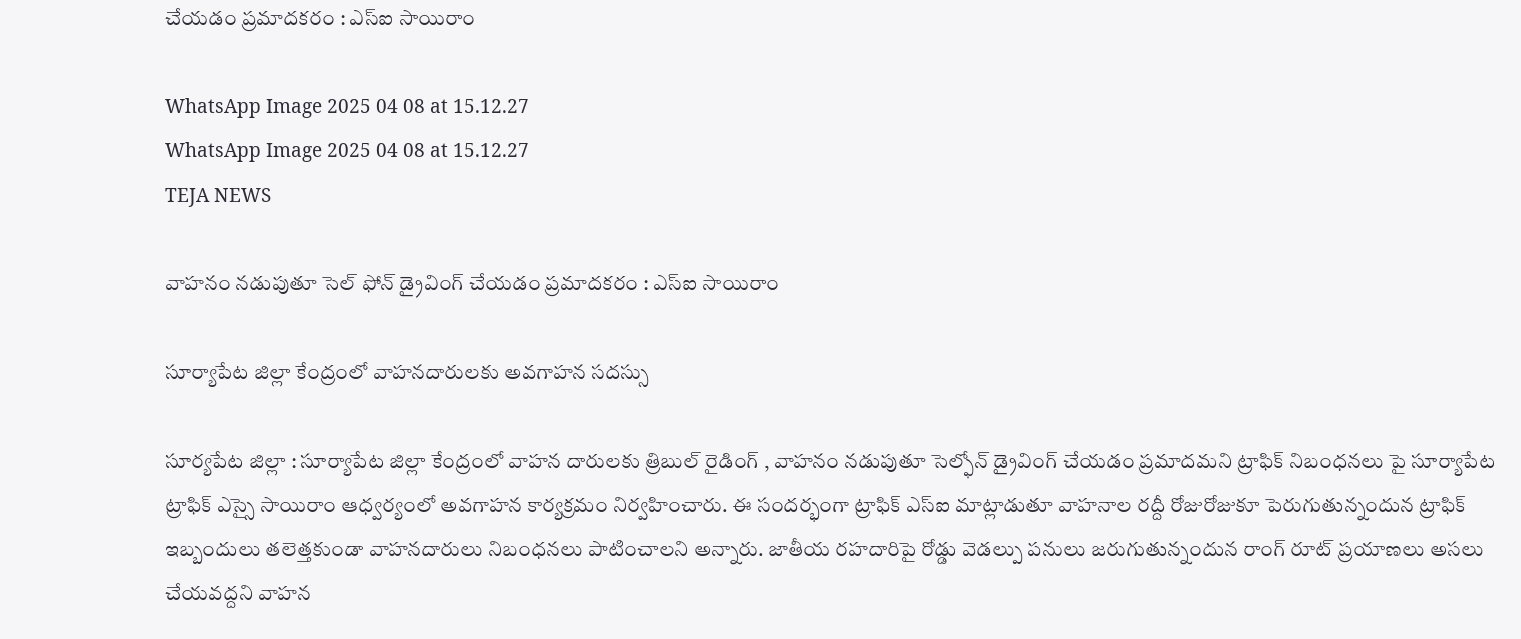చేయడం ప్రమాదకరం : ఎస్ఐ సాయిరాం

WhatsApp Image 2025 04 08 at 15.12.27
WhatsApp Image 2025 04 08 at 15.12.27
TEJA NEWS

వాహనం నడుపుతూ సెల్ ఫోన్ డ్రైవింగ్ చేయడం ప్రమాదకరం : ఎస్ఐ సాయిరాం

సూర్యాపేట జిల్లా కేంద్రంలో వాహనదారులకు అవగాహన సదస్సు

సూర్యపేట జిల్లా : సూర్యాపేట జిల్లా కేంద్రంలో వాహన దారులకు త్రిబుల్ రైడింగ్ , వాహనం నడుపుతూ సెల్ఫోన్ డ్రైవింగ్ చేయడం ప్రమాదమని ట్రాఫిక్ నిబంధనలు పై సూర్యాపేట ట్రాఫిక్ ఎస్సై సాయిరాం ఆధ్వర్యంలో అవగాహన కార్యక్రమం నిర్వహించారు. ఈ సందర్భంగా ట్రాఫిక్ ఎస్ఐ మాట్లాడుతూ వాహనాల రద్దీ రోజురోజుకూ పెరుగుతున్నందున ట్రాఫిక్‌ ఇబ్బందులు తలెత్తకుండా వాహనదారులు నిబంధనలు పాటించాలని అన్నారు. జాతీయ రహదారిపై రోడ్డు వెడల్పు పనులు జరుగుతున్నందున రాంగ్ రూట్ ప్రయాణలు అసలు చేయవద్దని వాహన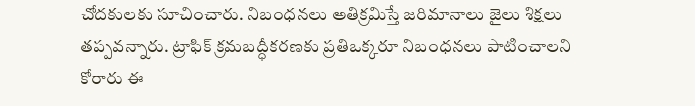చోదకులకు సూచించారు. నిబంధనలు అతిక్రమిస్తే జరిమానాలు జైలు శిక్షలు తప్పవన్నారు. ట్రాఫిక్‌ క్రమబద్ధీకరణకు ప్రతిఒక్కరూ నిబంధనలు పాటించాలని కోరారు ఈ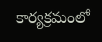కార్యక్రమంలో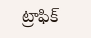ట్రాఫిక్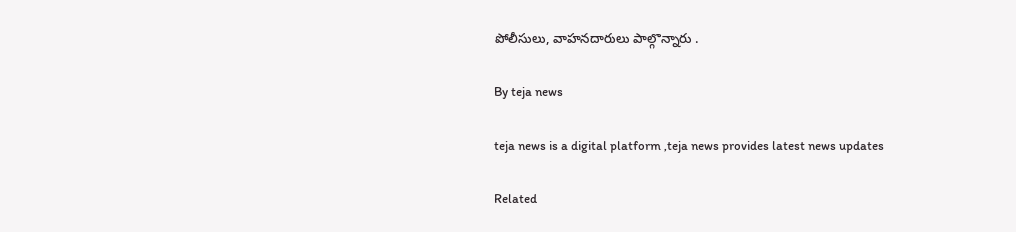పోలీసులు, వాహనదారులు పాల్గొన్నారు .

By teja news

teja news is a digital platform ,teja news provides latest news updates

Related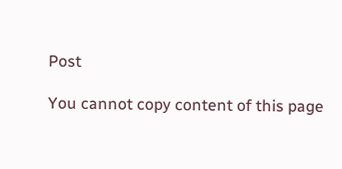Post

You cannot copy content of this page